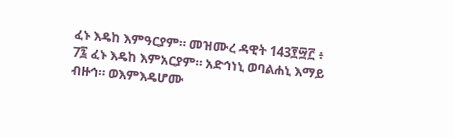ፈኑ እዴከ እምዓርያም። መዝሙረ ዳዊት 143፻፵፫ ፥ 7፯ ፈኑ እዴከ እምአርያም። አድኅነኒ ወባልሐኒ እማይ ብዙኅ። ወእምእዴሆሙ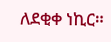ለደቂቀ ነኪር።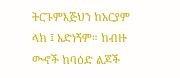ትርጉምእጅህን ከአርያም ላክ ፤ አድነኝም። ከብዙ ውኆች ከባዕድ ልጆች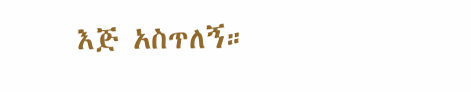እጅ አስጥለኝ።